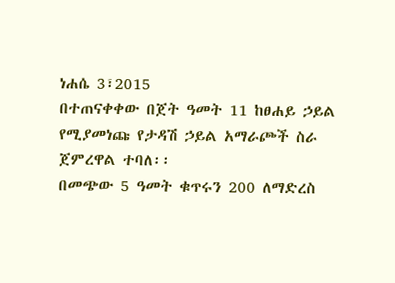ነሐሴ 3፣2015
በተጠናቀቀው በጀት ዓመት 11 ከፀሐይ ኃይል የሚያመነጩ የታዳሽ ኃይል አማራጮች ስራ ጀምረዋል ተባለ፡፡
በመጭው 5 ዓመት ቁጥሩን 200 ለማድረስ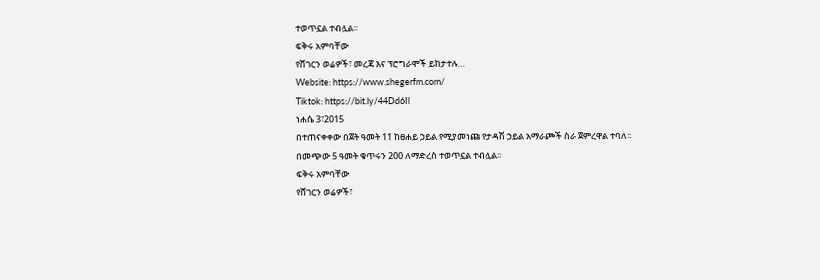ተወጥኗል ተብሏል፡፡
ፍቅሩ አምባቸው
የሸገርን ወሬዎች፣ መረጃ እና ፕሮግራሞች ይከታተሉ…
Website: https://www.shegerfm.com/
Tiktok: https://bit.ly/44Dd6Il
ነሐሴ 3፣2015
በተጠናቀቀው በጀት ዓመት 11 ከፀሐይ ኃይል የሚያመነጩ የታዳሽ ኃይል አማራጮች ስራ ጀምረዋል ተባለ፡፡
በመጭው 5 ዓመት ቁጥሩን 200 ለማድረስ ተወጥኗል ተብሏል፡፡
ፍቅሩ አምባቸው
የሸገርን ወሬዎች፣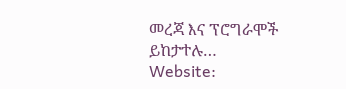መረጃ እና ፕሮግራሞች ይከታተሉ…
Website: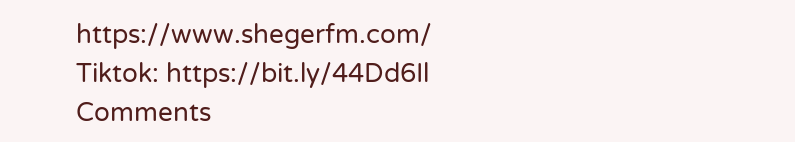https://www.shegerfm.com/
Tiktok: https://bit.ly/44Dd6Il
Comments